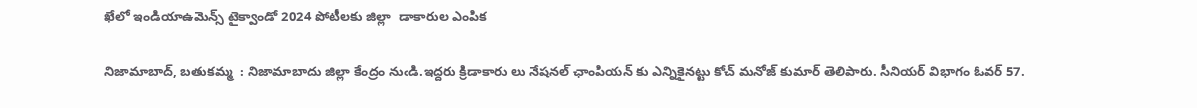ఖేలో ఇండియాఉమెన్స్ టైక్వాండో 2024 పోటీలకు జిల్లా  డాకారుల ఎంపిక

నిజామాబాద్, బతుకమ్మ  : నిజామాబాదు జిల్లా కేంద్రం నుఁడి.ఇద్దరు క్రిడాకారు లు నేషనల్ ఛాంపియన్ కు ఎన్నికైనట్టు కోచ్ మనోజ్ కుమార్ తెలిపారు. సీనియర్ విభాగం ఓవర్ 57.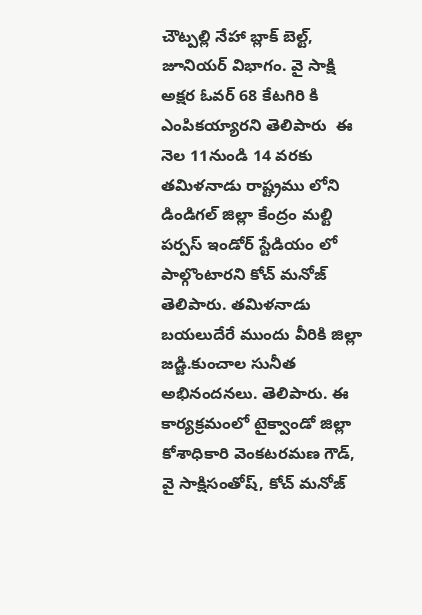చౌట్పల్లి నేహా బ్లాక్ బెల్ట్, జూనియర్ విభాగం. వై సాక్షి అక్షర ఓవర్ 68 కేటగిరి కి ఎంపికయ్యారని తెలిపారు  ఈ నెల 11నుండి 14 వరకు తమిళనాడు రాష్ట్రము లోని డిండిగల్ జిల్లా కేంద్రం మల్టి పర్పస్ ఇండోర్ స్టేడియం లో పాల్గొంటారని కోచ్ మనోజ్ తెలిపారు. తమిళనాడు బయలుదేరే ముందు వీరికి జిల్లా జడ్జి.కుంచాల సునీత అభినందనలు. తెలిపారు. ఈ కార్యక్రమంలో టైక్వాండో జిల్లా కోశాధికారి వెంకటరమణ గౌడ్, వై సాక్షిసంతోష్, కోచ్ మనోజ్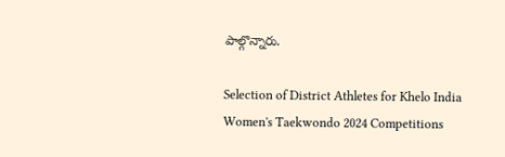పాల్గొన్నారు.

Selection of District Athletes for Khelo India Women's Taekwondo 2024 Competitions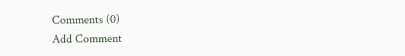Comments (0)
Add Comment